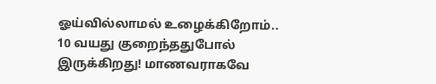ஓய்வில்லாமல் உழைக்கிறோம்.. 10 வயது குறைந்ததுபோல் இருக்கிறது! மாணவராகவே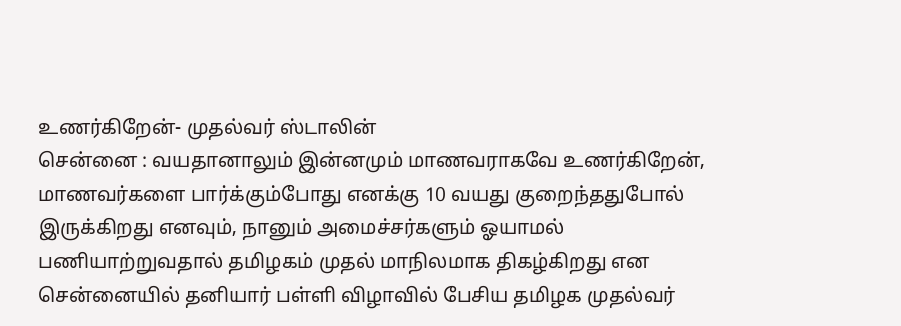உணர்கிறேன்- முதல்வர் ஸ்டாலின்
சென்னை : வயதானாலும் இன்னமும் மாணவராகவே உணர்கிறேன், மாணவர்களை பார்க்கும்போது எனக்கு 10 வயது குறைந்ததுபோல் இருக்கிறது எனவும், நானும் அமைச்சர்களும் ஓயாமல் பணியாற்றுவதால் தமிழகம் முதல் மாநிலமாக திகழ்கிறது என சென்னையில் தனியார் பள்ளி விழாவில் பேசிய தமிழக முதல்வர்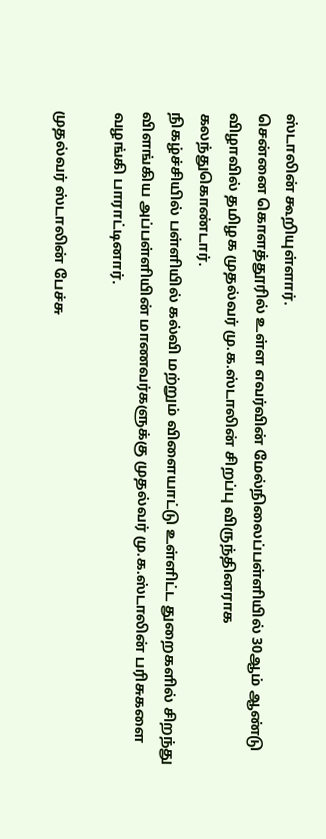ஸ்டாலின் கூறியுள்ளார்.
சென்னை கொளத்தூரில் உள்ள எவர்வின் மேல்நிலைப்பள்ளியில் 30ஆம் ஆண்டு விழாவில் தமிழக முதல்வர் மு.க.ஸ்டாலின் சிறப்பு விருந்தினராக கலந்துகொண்டார்.
நிகழ்ச்சியில் பள்ளியில் கல்வி மற்றும் விளையாட்டு உள்ளிட்ட துறைகளில் சிறந்து விளங்கிய அப்பள்ளியின் மாணவர்களுக்கு முதல்வர் மு.க.ஸ்டாலின் பரிசுகளை வழங்கி பாராட்டினார்.

முதல்வர் ஸ்டாலின் பேச்சு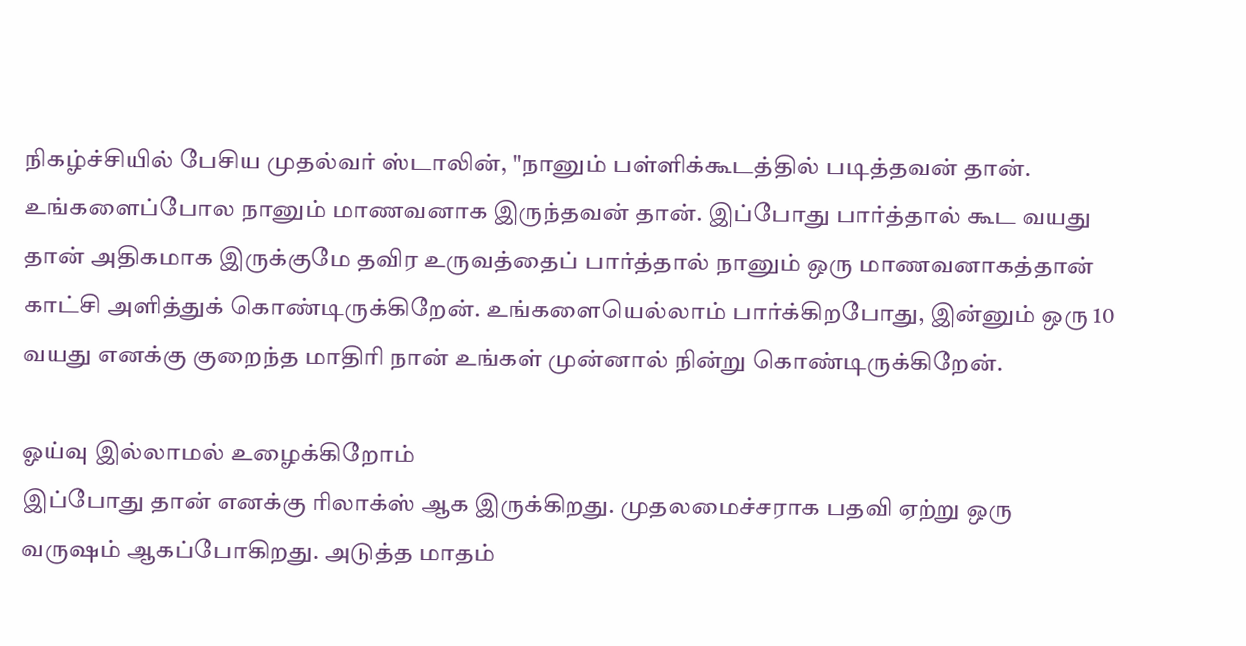நிகழ்ச்சியில் பேசிய முதல்வர் ஸ்டாலின், "நானும் பள்ளிக்கூடத்தில் படித்தவன் தான். உங்களைப்போல நானும் மாணவனாக இருந்தவன் தான். இப்போது பார்த்தால் கூட வயது தான் அதிகமாக இருக்குமே தவிர உருவத்தைப் பார்த்தால் நானும் ஒரு மாணவனாகத்தான் காட்சி அளித்துக் கொண்டிருக்கிறேன். உங்களையெல்லாம் பார்க்கிறபோது, இன்னும் ஒரு 10 வயது எனக்கு குறைந்த மாதிரி நான் உங்கள் முன்னால் நின்று கொண்டிருக்கிறேன்.

ஓய்வு இல்லாமல் உழைக்கிறோம்
இப்போது தான் எனக்கு ரிலாக்ஸ் ஆக இருக்கிறது. முதலமைச்சராக பதவி ஏற்று ஒரு வருஷம் ஆகப்போகிறது. அடுத்த மாதம்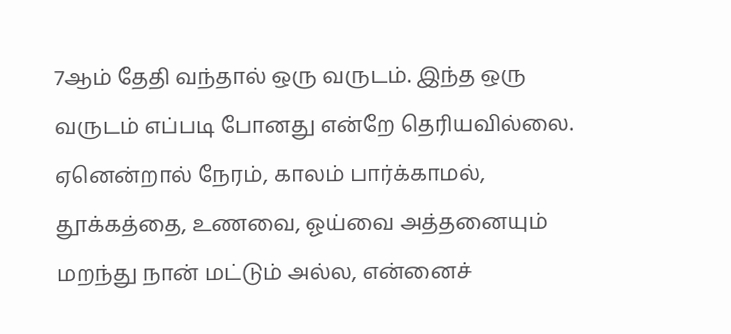7ஆம் தேதி வந்தால் ஒரு வருடம். இந்த ஒரு வருடம் எப்படி போனது என்றே தெரியவில்லை. ஏனென்றால் நேரம், காலம் பார்க்காமல், தூக்கத்தை, உணவை, ஓய்வை அத்தனையும் மறந்து நான் மட்டும் அல்ல, என்னைச்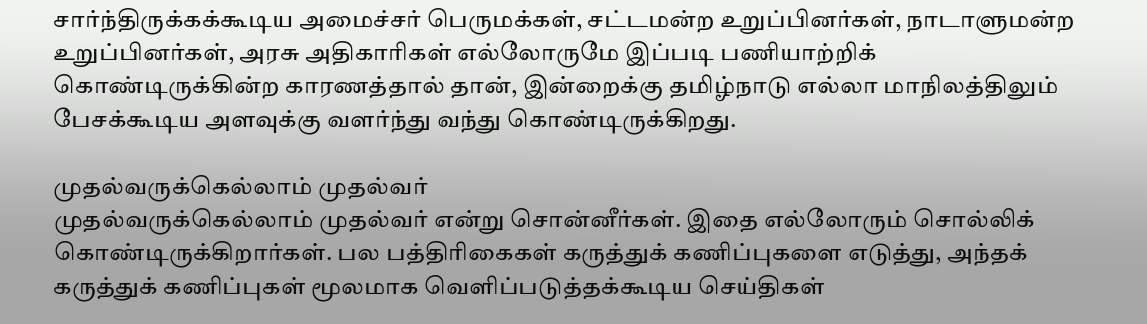சார்ந்திருக்கக்கூடிய அமைச்சர் பெருமக்கள், சட்டமன்ற உறுப்பினர்கள், நாடாளுமன்ற உறுப்பினர்கள், அரசு அதிகாரிகள் எல்லோருமே இப்படி பணியாற்றிக் கொண்டிருக்கின்ற காரணத்தால் தான், இன்றைக்கு தமிழ்நாடு எல்லா மாநிலத்திலும் பேசக்கூடிய அளவுக்கு வளர்ந்து வந்து கொண்டிருக்கிறது.

முதல்வருக்கெல்லாம் முதல்வர்
முதல்வருக்கெல்லாம் முதல்வர் என்று சொன்னீர்கள். இதை எல்லோரும் சொல்லிக் கொண்டிருக்கிறார்கள். பல பத்திரிகைகள் கருத்துக் கணிப்புகளை எடுத்து, அந்தக் கருத்துக் கணிப்புகள் மூலமாக வெளிப்படுத்தக்கூடிய செய்திகள்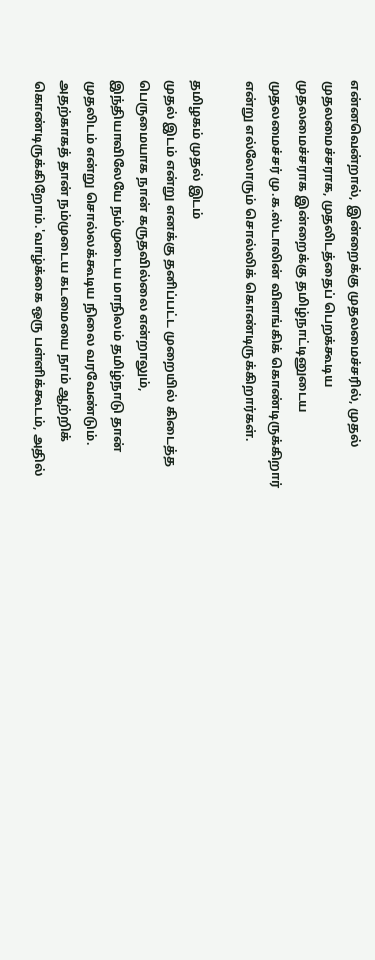என்னவென்றால், இன்றைக்கு முதலமைச்சரில், முதல் முதலமைச்சராக, முதலிடத்தைப் பெறக்கூடிய முதலமைச்சராக இன்றைக்கு தமிழ்நாட்டினுடைய முதலமைச்சர் மு.க.ஸ்டாலின் விளங்கிக் கொண்டிருக்கிறார் என்று எல்லோரும் சொல்லிக் கொண்டிருக்கிறார்கள்.

தமிழகம் முதல் இடம்
முதல் இடம் என்று எனக்கு தனிப்பட்ட முறையில் கிடைத்த பெருமையாக நான் கருதவில்லை என்றாலும், இந்தியாவிலேயே நம்முடைய மாநிலம் தமிழ்நாடு தான் முதலிடம் என்று சொல்லக்கூடிய நிலை வரவேண்டும். அதற்காகத் தான் நம்முடைய கடமையை நாம் ஆற்றிக் கொண்டிருக்கிறோம்.'வாழ்க்கை ஒரு பள்ளிக்கூடம், அதில்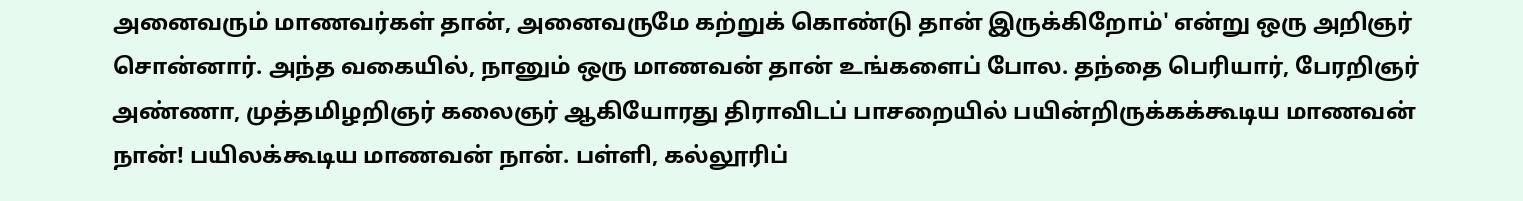அனைவரும் மாணவர்கள் தான், அனைவருமே கற்றுக் கொண்டு தான் இருக்கிறோம்' என்று ஒரு அறிஞர் சொன்னார். அந்த வகையில், நானும் ஒரு மாணவன் தான் உங்களைப் போல. தந்தை பெரியார், பேரறிஞர் அண்ணா, முத்தமிழறிஞர் கலைஞர் ஆகியோரது திராவிடப் பாசறையில் பயின்றிருக்கக்கூடிய மாணவன் நான்! பயிலக்கூடிய மாணவன் நான். பள்ளி, கல்லூரிப்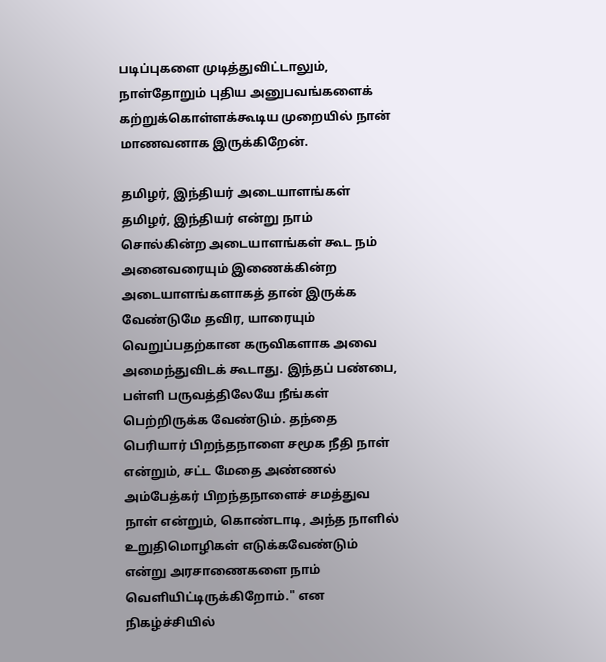படிப்புகளை முடித்துவிட்டாலும், நாள்தோறும் புதிய அனுபவங்களைக் கற்றுக்கொள்ளக்கூடிய முறையில் நான் மாணவனாக இருக்கிறேன்.

தமிழர், இந்தியர் அடையாளங்கள்
தமிழர், இந்தியர் என்று நாம் சொல்கின்ற அடையாளங்கள் கூட நம் அனைவரையும் இணைக்கின்ற அடையாளங்களாகத் தான் இருக்க வேண்டுமே தவிர, யாரையும் வெறுப்பதற்கான கருவிகளாக அவை அமைந்துவிடக் கூடாது. இந்தப் பண்பை, பள்ளி பருவத்திலேயே நீங்கள் பெற்றிருக்க வேண்டும். தந்தை பெரியார் பிறந்தநாளை சமூக நீதி நாள் என்றும், சட்ட மேதை அண்ணல் அம்பேத்கர் பிறந்தநாளைச் சமத்துவ நாள் என்றும், கொண்டாடி, அந்த நாளில் உறுதிமொழிகள் எடுக்கவேண்டும் என்று அரசாணைகளை நாம் வெளியிட்டிருக்கிறோம்." என நிகழ்ச்சியில்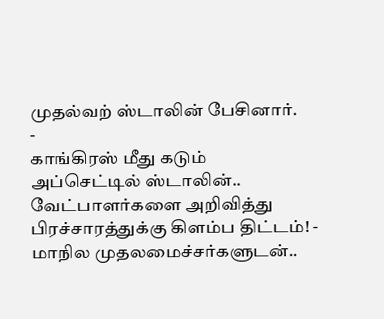முதல்வற் ஸ்டாலின் பேசினார்.
-
காங்கிரஸ் மீது கடும் அப்செட்டில் ஸ்டாலின்.. வேட்பாளர்களை அறிவித்து பிரச்சாரத்துக்கு கிளம்ப திட்டம்! -
மாநில முதலமைச்சர்களுடன்..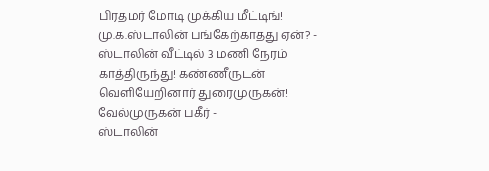பிரதமர் மோடி முக்கிய மீட்டிங்! மு.க.ஸ்டாலின் பங்கேற்காதது ஏன்? -
ஸ்டாலின் வீட்டில் 3 மணி நேரம் காத்திருந்து! கண்ணீருடன் வெளியேறினார் துரைமுருகன்! வேல்முருகன் பகீர் -
ஸ்டாலின்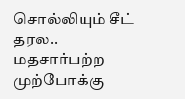சொல்லியும் சீட் தரல.. மதசார்பற்ற முற்போக்கு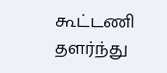கூட்டணி தளர்ந்து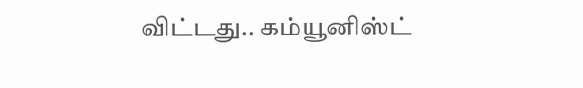விட்டது.. கம்யூனிஸ்ட்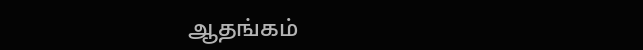ஆதங்கம்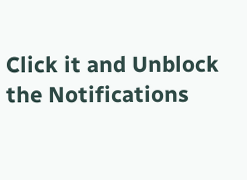Click it and Unblock the Notifications